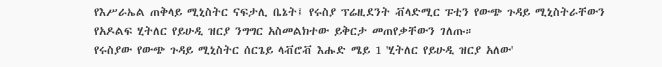የእሥራኤል ጠቅላይ ሚኒስትር ናፍታሊ ቤኔት፤ የሩስያ ፕሬዚደንት ቭላድሚር ፑቲን የውጭ ጉዳይ ሚኒስትራቸውን የአዶልፍ ሂትለር የይሁዲ ዝርያ ንግግር አስመልክተው ይቅርታ መጠየቃቸውን ገለጡ።
የሩስያው የውጭ ጉዳይ ሚኒስትር ሰርጌይ ላቭሮቭ እሑድ ሜይ 1 'ሂትለር የይሁዲ ዝርያ አለው'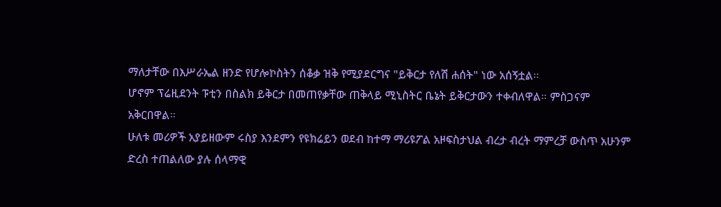ማለታቸው በእሥራኤል ዘንድ የሆሎኮስትን ሰቆቃ ዝቅ የሚያደርግና "ይቅርታ የለሽ ሐሰት" ነው አሰኝቷል።
ሆኖም ፕሬዚደንት ፑቲን በስልክ ይቅርታ በመጠየቃቸው ጠቅላይ ሚኒስትር ቤኔት ይቅርታውን ተቀብለዋል። ምስጋናም አቅርበዋል።
ሁለቱ መሪዎች አያይዘውም ሩስያ እንደምን የዩክሬይን ወደብ ከተማ ማሪዩፖል አዞፍስታህል ብረታ ብረት ማምረቻ ውስጥ አሁንም ድረስ ተጠልለው ያሉ ሰላማዊ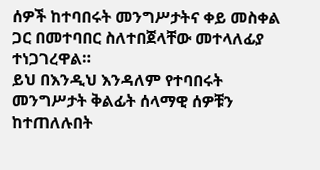ሰዎች ከተባበሩት መንግሥታትና ቀይ መስቀል ጋር በመተባበር ስለተበጀላቸው መተላለፊያ ተነጋገረዋል።
ይህ በእንዲህ እንዳለም የተባበሩት መንግሥታት ቅልፊት ሰላማዊ ሰዎቹን ከተጠለሉበት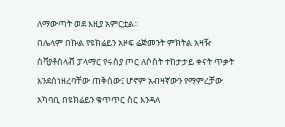ለማውጣት ወደ እዚያ አምርቷል።
በሌላም በኩል የዩክሬይን አዞፍ ሬጅመንት ምክትል አዛዥ ስቫያቶስላቭ ፓላማር የሩስያ ጦር ለሶስት ተከታታይ ቀናት ጥቃት እንደሰነዘረባቸው ጠቅሰው፤ ሆኖም አብዛኛውን የማምረቻው አካባቢ በዩክሬይን ቁጥጥር ስር እንዳለ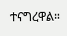ተናግረዋል።